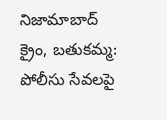నిజామాబాద్ క్రైం, బతుకమ్మ: పోలీసు సేవలపై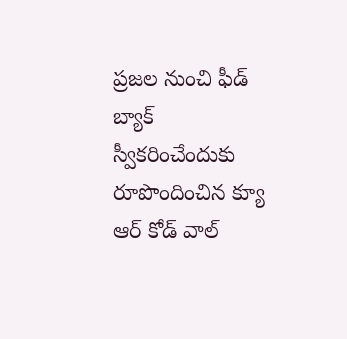ప్రజల నుంచి ఫీడ్ బ్యాక్ స్వీకరించేందుకు రూపొందించిన క్యూ ఆర్ కోడ్ వాల్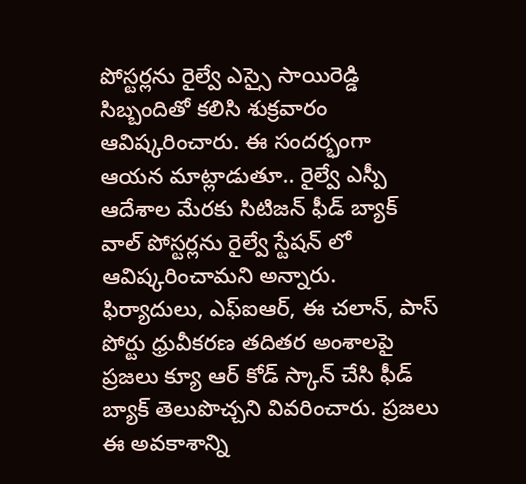పోస్టర్లను రైల్వే ఎస్సై సాయిరెడ్డి సిబ్బందితో కలిసి శుక్రవారం ఆవిష్కరించారు. ఈ సందర్భంగా ఆయన మాట్లాడుతూ.. రైల్వే ఎస్పీ ఆదేశాల మేరకు సిటిజన్ ఫీడ్ బ్యాక్ వాల్ పోస్టర్లను రైల్వే స్టేషన్ లో ఆవిష్కరించామని అన్నారు. ఫిర్యాదులు, ఎఫ్ఐఆర్, ఈ చలాన్, పాస్ పోర్టు ధ్రువీకరణ తదితర అంశాలపై ప్రజలు క్యూ ఆర్ కోడ్ స్కాన్ చేసి ఫీడ్ బ్యాక్ తెలుపొచ్చని వివరించారు. ప్రజలు ఈ అవకాశాన్ని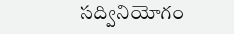సద్వినియోగం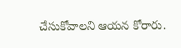చేసుకోవాలని ఆయన కోరారు.